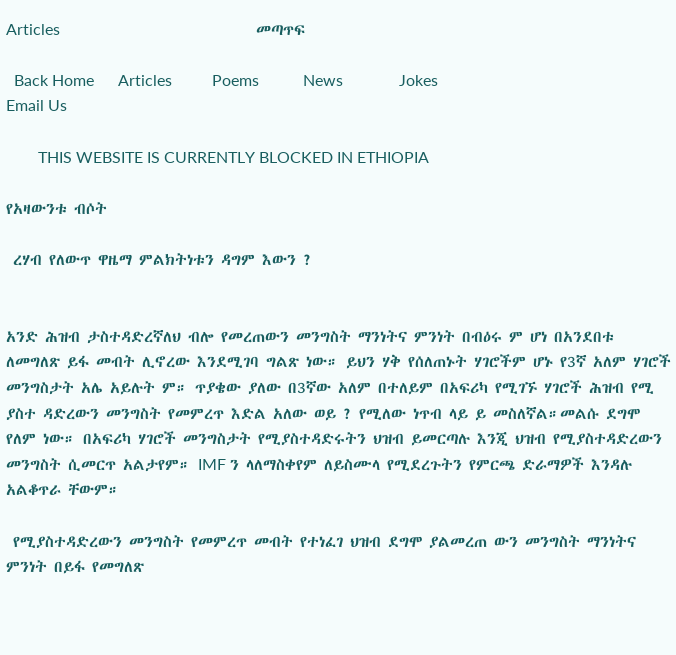Articles                                                 መጣጥፍ

  Back Home      Articles          Poems           News              Jokes               Email Us

        THIS WEBSITE IS CURRENTLY BLOCKED IN ETHIOPIA

የአዛውንቱ ብሶት

 ረሃብ የለውጥ ዋዜማ ምልክትነቱን ዳግም እውን ?


አንድ ሕዝብ ታስተዳድረኛለህ ብሎ የመረጠውን መንግስት ማንነትና ምንነት በብዕሩ ም ሆነ በአንደበቱ ለመግለጽ ይፋ መብት ሊኖረው እንደሚገባ ግልጽ ነው። ይህን ሃቅ የሰለጠኑት ሃገሮችም ሆኑ የ3ኛ አለም ሃገሮች መንግስታት አሌ አይሉት ም። ጥያቄው ያለው በ3ኛው አለም በተለይም በአፍሪካ የሚገኙ ሃገሮች ሕዝብ የሚ ያስተ ዳድረውን መንግስት የመምረጥ እድል አለው ወይ ? የሚለው ነጥብ ላይ ይ መስለኛል።መልሱ ደግሞ የለም ነው። በአፍሪካ ሃገሮች መንግስታት የሚያስተዳድሩትን ህዝብ ይመርጣሉ እንጂ ህዝብ የሚያስተዳድረውን መንግስት ሲመርጥ አልታየም። IMF ን ላለማስቀየም ለይስሙላ የሚደረጉትን የምርጫ ድራማዎች እንዳሉ አልቆጥራ ቸውም።

 የሚያስተዳድረውን መንግስት የመምረጥ መብት የተነፈገ ህዝብ ደግሞ ያልመረጠ ውን መንግስት ማንነትና ምንነት በይፋ የመግለጽ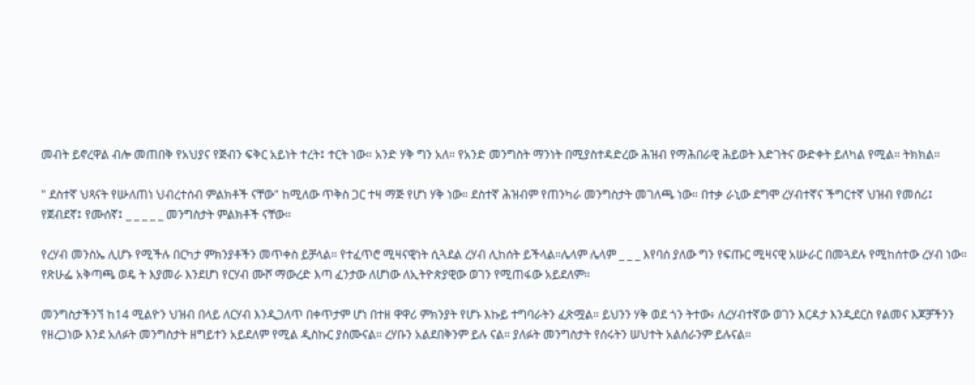መብት ይኖረዋል ብሎ መጠበቅ የአህያና የጅብን ፍቅር አይነት ተረት፤ ተርት ነው። አንድ ሃቅ ግን አለ። የአንድ መንግስት ማንነት በሚያስተዳድረው ሕዝብ የማሕበራዊ ሕይወት እድገትና ውድቀት ይለካል የሚል። ትክክል።

" ደስተኛ ህጻናት የሡለጠነ ህብረተሰብ ምልክቶች ናቸው" ከሚለው ጥቅስ ጋር ተዛ ማጅ የሆነ ሃቅ ነው። ደስተኛ ሕዝብም የጠንካራ መንግስታት መገለጫ ነው። በተቃ ራኒው ደግሞ ረሃብተኛና ችግርተኛ ህዝብ የመሰሪ፤ የጀብደኛ፤ የሙሰኛ፤ _ _ _ _ _ መንግስታት ምልክቶች ናቸው።

የረሃብ መንስኤ ሊሆኑ የሚችሉ በርካታ ምክንያቶችን መጥቀስ ይቻላል። የተፈጥሮ ሚዛናዊነት ሲጓደል ረሃብ ሊከሰት ይችላል።ሌላም ሌላም _ _ _ እየባሰ ያለው ግን የፍጡር ሚዛናዊ አሡራር በመጓደሉ የሚከሰተው ረሃብ ነው። የጽሁፌ አቅጣጫ ወዴ ት እያመራ እንደሆነ የርሃብ ሙሾ ማውረድ እጣ ፈንታው ለሆነው ለኢትዮጵያዊው ወገን የሚጠፋው አይደለም።

መንግስታችንኘ ከ14 ሚልዮን ህዝብ በላይ ለርሃብ እንዲጋለጥ በቀጥታም ሆነ በተዘ ዋዋሪ ምክንያት የሆኑ እኩይ ተግባራትን ፈጽሟል። ይህንን ሃቅ ወደ ጎን ትተው፥ ለረሃብተኛው ወገን እርዳታ እንዲደርስ የልመና እጆቻችንን የዘረጋነው እንደ አለፉት መንግስታት ዘግይተን አይደለም የሚል ዲስኩር ያሰሙናል። ረሃቡን አልደበቅንም ይሉ ናል። ያለፉት መንግስታት የሰሩትን ሠህተት አልሰራንም ይሉናል።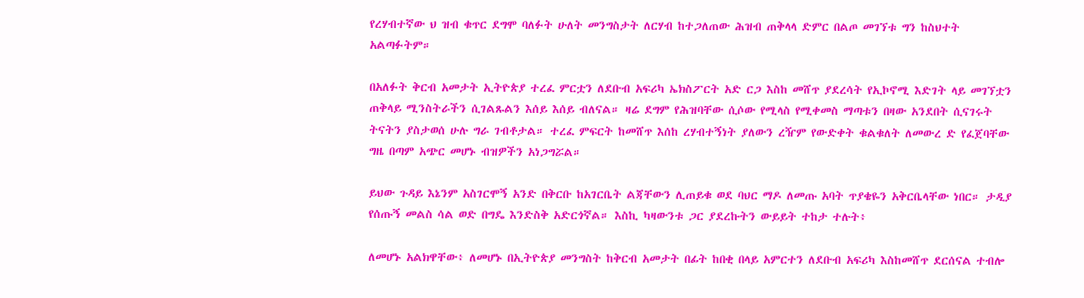የረሃብተኛው ህ ዝብ ቁጥር ደግሞ ባለፉት ሁለት መንግስታት ለርሃብ ከተጋለጠው ሕዝብ ጠቅላላ ድምር በልጦ መገኘቱ ግን ከስህተት አልጣፉትም።

በአለፉት ቅርብ አመታት ኢትዮጵያ ተረፈ ምርቷን ለደቡብ አፍሪካ ኤክስፖርት አድ ርጋ እስከ መሸጥ ያደረሳት የኢኮኖሚ እድገት ላይ መገኘቷን ጠቅላይ ሚንስትራችን ሲገልጹልን እሰይ እሰይ ብለናል። ዛሬ ደግም የሕዝባቸው ሲሶው የሚላስ የሚቀመስ ማጣቱን በዛው አንደበት ሲናገሩት ትናትን ያስታወሰ ሁሉ ግራ ገብቶታል። ተረፈ ምፍርት ከመሸጥ እሰከ ረሃብተኝነት ያለውን ረዥም የውድቀት ቁልቁለት ለመውረ ድ የፈጀባቸው ግዜ በጣም አጭር መሆኑ ብዝዎችን አነጋግሯል።

ይህው ጉዳይ እኔንም አስገርሞኝ አንድ በቅርቡ ከአገርቤት ልጃቸውን ሊጠይቁ ወደ ባህር ማዶ ለመጡ አባት ጥያቄዬን አቅርቤላቸው ነበር። ታዲያ የሰጡኝ መልስ ሳል ወድ በግዴ እንድስቅ አድርጎኛል። እስኪ ካዛውንቱ ጋር ያደረኩትን ውይይት ተከታ ተሉት፥

ለመሆኑ አልክዋቸው፥ ለመሆኑ በኢትዮጵያ መንግስት ከቅርብ አመታት በፊት ከበቂ በላይ አምርተን ለደቡብ አፍሪካ እስከመሸጥ ደርሰናል ተብሎ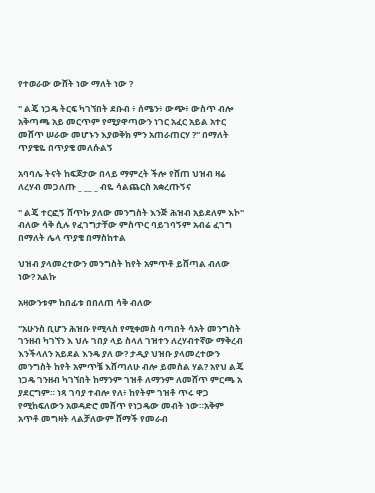የተወራው ውሸት ነው ማለት ነው ?

" ልጄ ነጋዴ ትርፍ ካገኘበት ደቡብ ፥ ሰሜን፥ ውጭ፥ ውስጥ ብሎ አቅጣጫ አይ መርጥም የሚያዋጣውን ነገር አፈር አይል አተር መሸጥ ሠራው መሆኑን እያወቅክ ምን አጠራጠርሃ ?" በማለት ጥያቄዬ በጥያቄ መለሱልኝ

አባባሌ ትናት ከፍጆታው በላይ ማምረት ችሎ የሸጠ ህዝብ ዛሬ ለረሃብ መጋለጡ _ __ _ ብዬ ሳልጨርስ አቋረጡኝና

" ልጄ ተርፎኝ ሸጥኩ ያለው መንግስት እንጅ ሕዝብ አይደለም እኮ" ብለው ሳቅ ሲሉ የፈገግታቸው ምስጥር ባይገባኝም አብሬ ፈገግ በማለት ሌላ ጥያቄ በማስከተል

ህዝብ ያላመረተውን መንግስት ከየት አምጥቶ ይሸጣል ብለው ነው? አልኩ

አዛውንቱም ከበፊቱ በበለጠ ሳቅ ብለው

"አሁንስ ቢሆን ሕዝቡ የሚላስ የሚቀመስ ባጣበት ሳአት መንግስት ገንዘብ ካገኘን እ ህሉ ገበያ ላይ ስላለ ገዝተን ለረሃብተኛው ማቅረብ እንችላለን አይደል እንዴ ያለ ው? ታዲያ ህዝቡ ያላመረተውን መንግስት ከየት አምጥቼ እሸጣለሁ ብሎ ይመስል ሃል? አየህ ልጄ ነጋዴ ገንዘብ ካገኘበት ከማንም ገዝቶ ለማንም ለመሸጥ ምርጫ አ ያደርግም። ነጻ ገባያ ተብሎ የለ፥ ከየትም ገዝቶ ጥሩ ዋጋ የሚከፍለውን አወዳድሮ መሸጥ የነጋዴው መብት ነው።አቅም አጥቶ መግዛት ላልቻለውም ሸማች የመራብ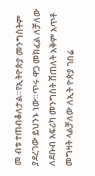መ ብቱ ተጠብቆለታል።የኢትዮጵያ መንግስትም ያደረገው ይህንኑ ነው።ጥሩ ዋጋ መክፈል ለቻለው ለደቡብ አፍሪካ መንግስት ሸጠለት አቅም አጥቶ መግዛት ላልቻለው ለኢት ዮጵያ ገበሬ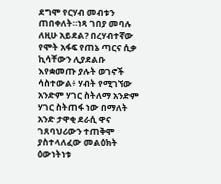ደግሞ የርሃብ መብቱን ጠበቀለት።ነጻ ገበያ መባሉ ለዚሁ አይደል? በረሃብተኛው የሞት አፋፍ የጠኔ ጣርና ሲቃ ኪሳቸውን ሊያደልቡ እየቋመጡ ያሉት ወገኖች ሳስተውል፥ ሃብት የሚገኘው አንድም ሃገር ስትለማ አንድም ሃገር ስትጠፋ ነው በማለት አንድ ታዋቂ ደራሲ ዋና ገጸባህሪውን ተጠቅሞ ያስተላለፈው መልዕክት ዕውነትነቱ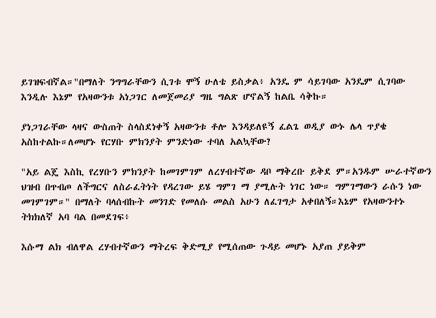ይገዝፍብኛል።"በማለት ንግግራቸውን ሲገቱ ሞኝ ሁለቴ ይስቃል፥ አንዴ ም ሳይገባው አንዴም ሲገባው እንዲሉ እኔም የአዛውንቱ አነጋገር ለመጀመሪያ ግዜ ግልጽ ሆኖልኝ ከልቤ ሳቅኩ።

ያነጋገራቸው ላዛና ውስጠት ስላስደነቀኝ አዛውንቱ ቶሎ እንዳይለዩኝ ፈልጌ ወዲያ ውኑ ሌላ ጥያቄ አስከተልኩ።ለመሆኑ የርሃቡ ምክንያት ምንድነው ተባለ አልኳቸው?

"አይ ልጄ እስኪ የረሃቡን ምክንያት ከመገምገም ለረሃብተኛው ዳቦ ማቅረቡ ይቅደ ም።አንዱም ሡራተኛውን ህዝብ በጥብጦ ለችግርና ለስራፈትነት የዳረገው ይሄ ግምገ ማ ያሚሉት ነገር ነው። ግምገማውን ራሱን ነው መገምገም።" በማለት ባላሰብኩት መንገድ የመለሱ መልስ አሁን ለፈገግታ አቀበለኝ።እኔም የአዛውንተኑ ትክክለኛ አባ ባል በመደገፍ፥

እሱማ ልክ ብለዋል ረሃብተኛውን ማትረፍ ቅድሚያ የሚሰጠው ጉዳይ መሆኑ አያጠ ያይቅም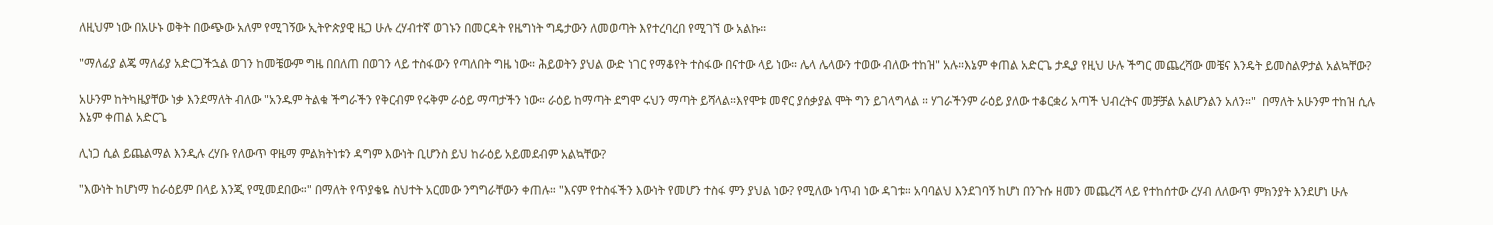ለዚህም ነው በአሁኑ ወቅት በውጭው አለም የሚገኝው ኢትዮጵያዊ ዜጋ ሁሉ ረሃብተኛ ወገኑን በመርዳት የዜግነት ግዴታውን ለመወጣት እየተረባረበ የሚገኘ ው አልኩ።

"ማለፊያ ልጄ ማለፊያ አድርጋችኋል ወገን ከመቼውም ግዜ በበለጠ በወገን ላይ ተስፋውን የጣለበት ግዜ ነው። ሕይወትን ያህል ውድ ነገር የማቆየት ተስፋው በናተው ላይ ነው። ሌላ ሌላውን ተወው ብለው ተከዝ" አሉ።እኔም ቀጠል አድርጌ ታዲያ የዚህ ሁሉ ችግር መጨረሻው መቼና እንዴት ይመስልዎታል አልኳቸው?

አሁንም ከትካዜያቸው ነቃ እንደማለት ብለው "አንዱም ትልቁ ችግራችን የቅርብም የሩቅም ራዕይ ማጣታችን ነው። ራዕይ ከማጣት ደግሞ ሩህን ማጣት ይሻላል።እየሞቱ መኖር ያሰቃያል ሞት ግን ይገላግላል ። ሃገራችንም ራዕይ ያለው ተቆርቋሪ አጣች ህብረትና መቻቻል አልሆንልን አለን።"  በማለት አሁንም ተከዝ ሲሉ እኔም ቀጠል አድርጌ

ሊነጋ ሲል ይጨልማል እንዲሉ ረሃቡ የለውጥ ዋዜማ ምልክትነቱን ዳግም እውነት ቢሆንስ ይህ ከራዕይ አይመደብም አልኳቸው?

"እውነት ከሆነማ ከራዕይም በላይ እንጂ የሚመደበው።" በማለት የጥያቄዬ ስህተት አርመው ንግግራቸውን ቀጠሉ። "እናም የተስፋችን እውነት የመሆን ተስፋ ምን ያህል ነው? የሚለው ነጥብ ነው ዳገቱ። አባባልህ እንደገባኝ ከሆነ በንጉሱ ዘመን መጨረሻ ላይ የተከሰተው ረሃብ ለለውጥ ምክንያት እንደሆነ ሁሉ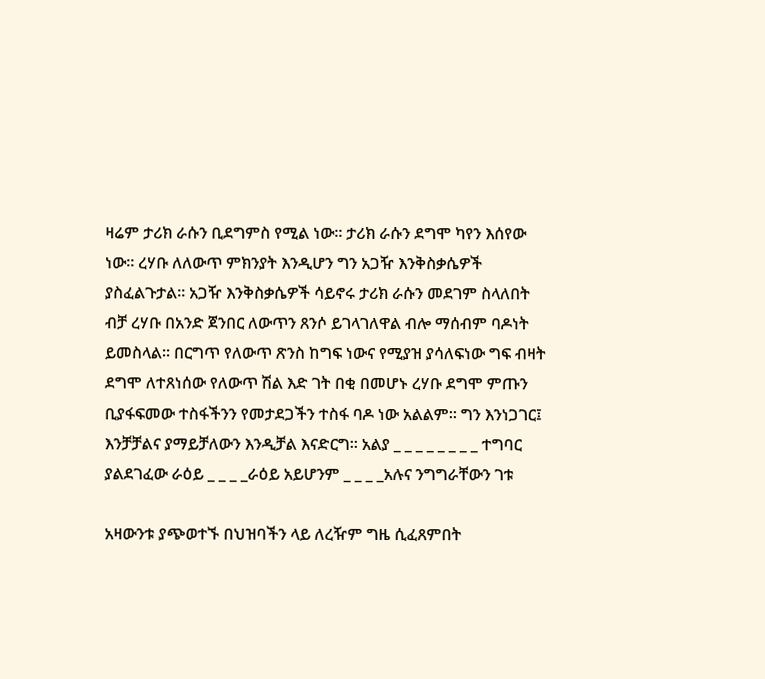ዛሬም ታሪክ ራሱን ቢደግምስ የሚል ነው። ታሪክ ራሱን ደግሞ ካየን እሰየው ነው። ረሃቡ ለለውጥ ምክንያት እንዲሆን ግን አጋዥ እንቅስቃሴዎች ያስፈልጉታል። አጋዥ እንቅስቃሴዎች ሳይኖሩ ታሪክ ራሱን መደገም ስላለበት ብቻ ረሃቡ በአንድ ጀንበር ለውጥን ጸንሶ ይገላገለዋል ብሎ ማሰብም ባዶነት ይመስላል። በርግጥ የለውጥ ጽንስ ከግፍ ነውና የሚያዝ ያሳለፍነው ግፍ ብዛት ደግሞ ለተጸነሰው የለውጥ ሽል እድ ገት በቂ በመሆኑ ረሃቡ ደግሞ ምጡን ቢያፋፍመው ተስፋችንን የመታደጋችን ተስፋ ባዶ ነው አልልም። ግን እንነጋገር፤ እንቻቻልና ያማይቻለውን እንዲቻል እናድርግ። አልያ _ _ _ _ _ _ _ _ ተግባር ያልደገፈው ራዕይ _ _ _ _ራዕይ አይሆንም _ _ _ _አሉና ንግግራቸውን ገቱ

አዛውንቱ ያጭወተኙ በህዝባችን ላይ ለረዥም ግዜ ሲፈጸምበት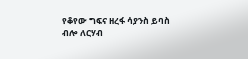የቆየው ግፍና ዘረፋ ሳያንስ ይባስ ብሎ ለርሃብ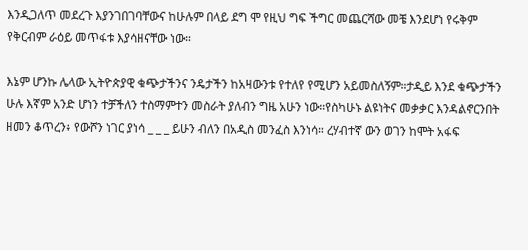እንዲጋለጥ መደረጉ እያንገበገባቸውና ከሁሉም በላይ ደግ ሞ የዚህ ግፍ ችግር መጨርሻው መቼ እንደሆነ የሩቅም የቅርብም ራዕይ መጥፋቱ እያሳዘናቸው ነው።

እኔም ሆንኩ ሌላው ኢትዮጵያዊ ቁጭታችንና ንዴታችን ከአዛውንቱ የተለየ የሚሆን አይመስለኝም።ታዲይ እንደ ቁጭታችን ሁሉ እኛም አንድ ሆነን ተቻችለን ተስማምተን መስራት ያለብን ግዜ አሁን ነው።የስካሁኑ ልዩነትና መቃቃር እንዳልኖርንበት ዘመን ቆጥረን፥ የውሾን ነገር ያነሳ _ _ _ ይሁን ብለን በአዲስ መንፈስ እንነሳ። ረሃብተኛ ውን ወገን ከሞት አፋፍ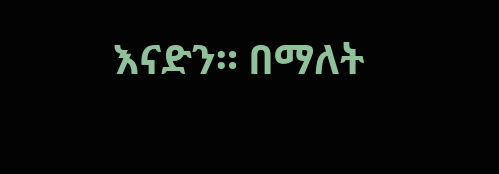እናድን። በማለት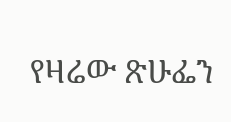የዛሬው ጽሁፌን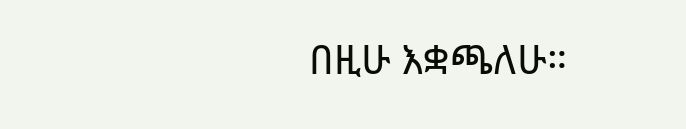በዚሁ እቋጫለሁ።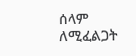ሰላም ለሚፈልጋት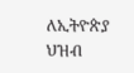ለኢትዮጵያ ህዝብ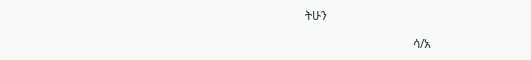ትሁን

                                    ሳ/አ